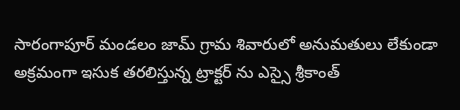సారంగాపూర్ మండలం జామ్ గ్రామ శివారులో అనుమతులు లేకుండా అక్రమంగా ఇసుక తరలిస్తున్న ట్రాక్టర్ ను ఎస్సై శ్రీకాంత్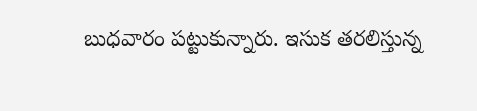బుధవారం పట్టుకున్నారు. ఇసుక తరలిస్తున్న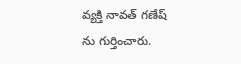వ్యక్తి నావత్ గణేష్ ను గుర్తించారు.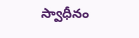స్వాధీనం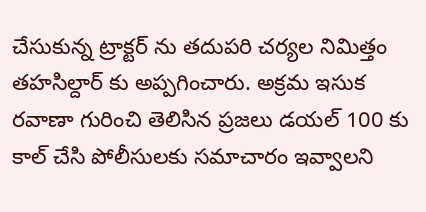చేసుకున్న ట్రాక్టర్ ను తదుపరి చర్యల నిమిత్తం తహసిల్దార్ కు అప్పగించారు. అక్రమ ఇసుక రవాణా గురించి తెలిసిన ప్రజలు డయల్ 100 కు కాల్ చేసి పోలీసులకు సమాచారం ఇవ్వాలని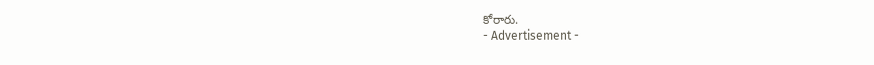కోరారు.
- Advertisement -